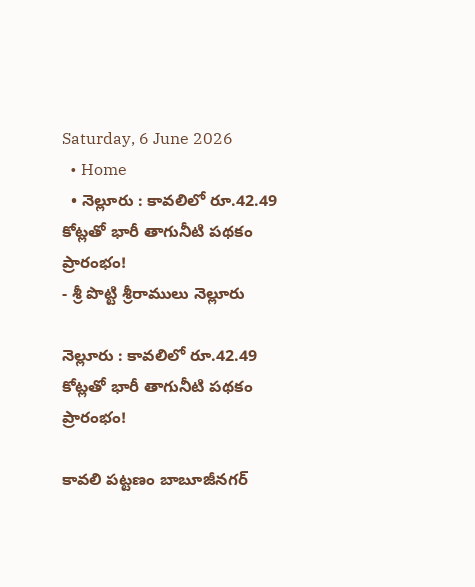Saturday, 6 June 2026
  • Home
  • నెల్లూరు : కావలిలో రూ.42.49 కోట్లతో భారీ తాగునీటి పథకం ప్రారంభం!
- శ్రీ పొట్టి శ్రీరాములు నెల్లూరు

నెల్లూరు : కావలిలో రూ.42.49 కోట్లతో భారీ తాగునీటి పథకం ప్రారంభం!

కావలి పట్టణం బాబూజీనగర్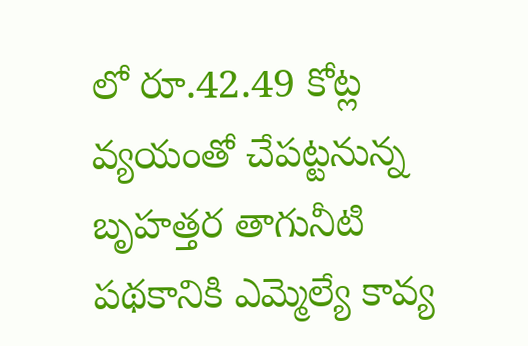లో రూ.42.49 కోట్ల వ్యయంతో చేపట్టనున్న బృహత్తర తాగునీటి పథకానికి ఎమ్మెల్యే కావ్య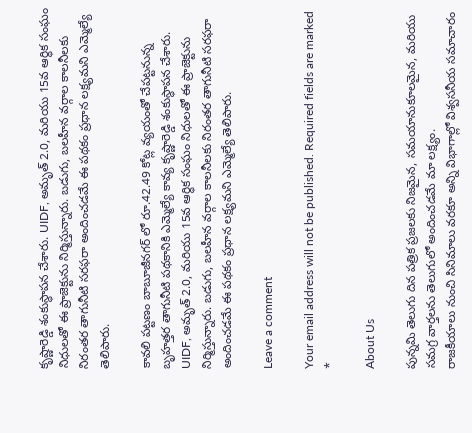కృష్ణారెడ్డి శంకుస్థాపన చేశారు. UIDF, అమృత్ 2.0, మరియు 15వ ఆర్థిక సంఘం నిధులతో ఈ ప్రాజెక్టును నిర్మిస్తున్నారు. బడుగు, బలహీన వర్గాల కాలనీలకు నిరంతర తాగునీటి సరఫరా అందించడమే ఈ పథకం ప్రధాన లక్ష్యమని ఎమ్మెల్యే తెలిపారు.

కావలి పట్టణం బాబూజీనగర్ లో రూ.42.49 కోట్ల వ్యయంతో చేపట్టనున్న బృహత్తర తాగునీటి పథకానికి ఎమ్మెల్యే కావ్య కృష్ణారెడ్డి శంకుస్థాపన చేశారు. UIDF, అమృత్ 2.0, మరియు 15వ ఆర్థిక సంఘం నిధులతో ఈ ప్రాజెక్టును నిర్మిస్తున్నారు. బడుగు, బలహీన వర్గాల కాలనీలకు నిరంతర తాగునీటి సరఫరా అందించడమే ఈ పథకం ప్రధాన లక్ష్యమని ఎమ్మెల్యే తెలిపారు.

Leave a comment

Your email address will not be published. Required fields are marked *

About Us

పున్నమి తెలుగు దిన పత్రిక ప్రజలకు నిజమైన, సమయానుకూలమైన, మరియు సమగ్ర వార్తలను తెలుగులో అందించడమే మా లక్ష్యం.
రాజకీయాలు నుంచి సినిమాలు వరకూ అన్ని విభాగాల్లో విశ్వసనీయ సమాచారం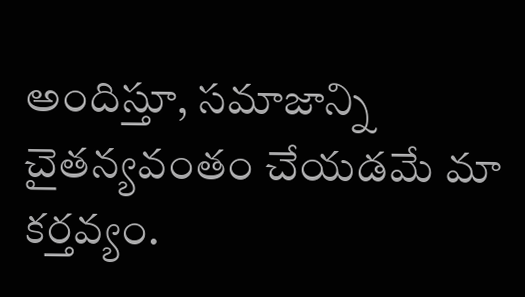అందిస్తూ, సమాజాన్ని చైతన్యవంతం చేయడమే మా కర్తవ్యం.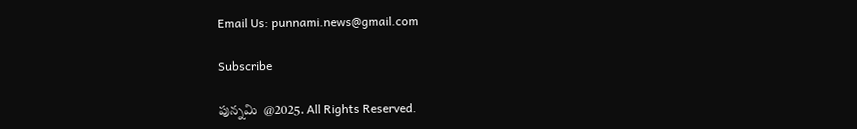Email Us: punnami.news@gmail.com

Subscribe

పున్నమి  @2025. All Rights Reserved.